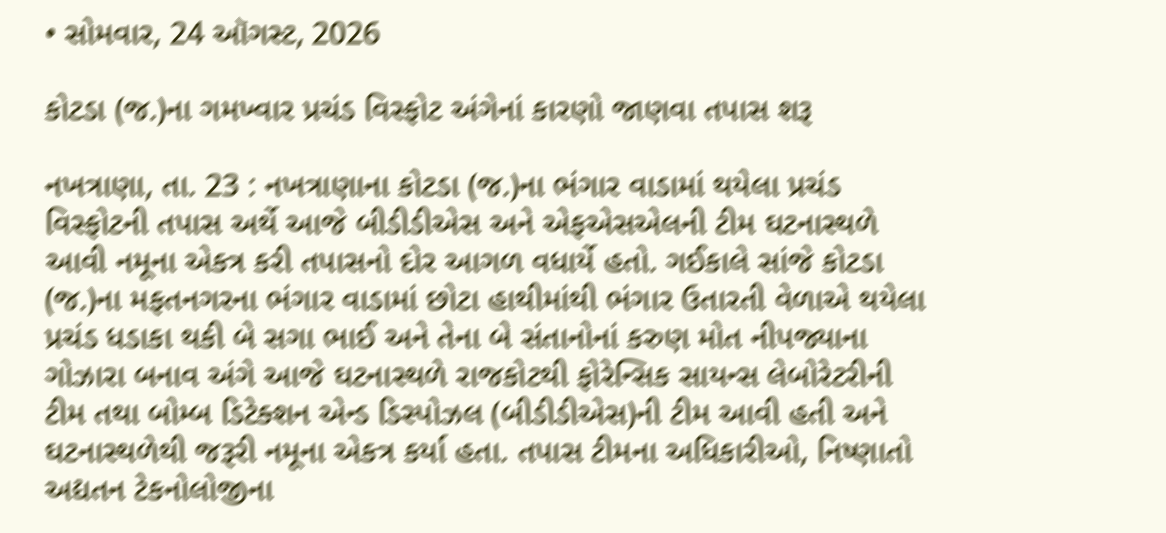• સોમવાર, 24 ઑગસ્ટ, 2026

કોટડા (જ.)ના ગમખ્વાર પ્રચંડ વિસ્ફોટ અંગેનાં કારણો જાણવા તપાસ શરૂ

નખત્રાણા, તા. 23 : નખત્રાણાના કોટડા (જ.)ના ભંગાર વાડામાં થયેલા પ્રચંડ વિસ્ફોટની તપાસ અર્થે આજે બીડીડીએસ અને એફએસએલની ટીમ ઘટનાસ્થળે આવી નમૂના એકત્ર કરી તપાસનો દોર આગળ વધાર્યે હતો. ગઈકાલે સાંજે કોટડા (જ.)ના મફતનગરના ભંગાર વાડામાં છોટા હાથીમાંથી ભંગાર ઉતારતી વેળાએ થયેલા પ્રચંડ ધડાકા થકી બે સગા ભાઈ અને તેના બે સંતાનોનાં કરુણ મોત નીપજ્યાના ગોઝારા બનાવ અંગે આજે ઘટનાસ્થળે રાજકોટથી ફોરેન્સિક સાયન્સ લેબોરેટરીની ટીમ તથા બોમ્બ ડિટેક્શન એન્ડ ડિસ્પોઝલ (બીડીડીએસ)ની ટીમ આવી હતી અને ઘટનાસ્થળેથી જરૂરી નમૂના એકત્ર કર્યા હતા. તપાસ ટીમના અધિકારીઓ, નિષ્ણાતો અદ્યતન ટેકનોલોજીના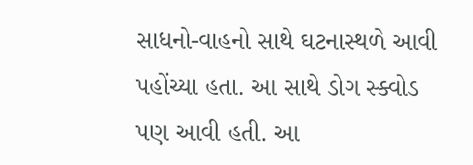સાધનો-વાહનો સાથે ઘટનાસ્થળે આવી પહોંચ્યા હતા. આ સાથે ડોગ સ્ક્વોડ પણ આવી હતી. આ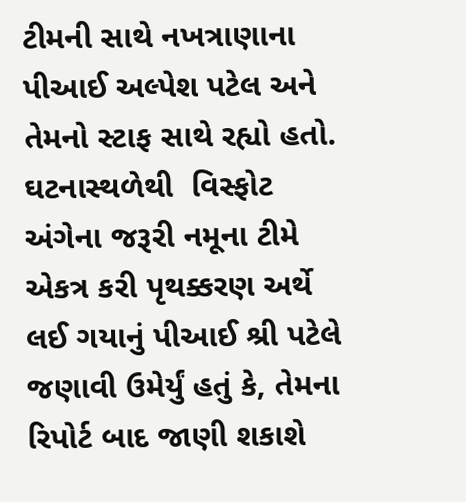ટીમની સાથે નખત્રાણાના પીઆઈ અલ્પેશ પટેલ અને તેમનો સ્ટાફ સાથે રહ્યો હતો. ઘટનાસ્થળેથી  વિસ્ફોટ અંગેના જરૂરી નમૂના ટીમે એકત્ર કરી પૃથક્કરણ અર્થે લઈ ગયાનું પીઆઈ શ્રી પટેલે જણાવી ઉમેર્યું હતું કે, તેમના રિપોર્ટ બાદ જાણી શકાશે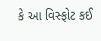કે આ વિસ્ફોટ કઈ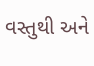વસ્તુથી અને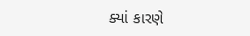ક્યાં કારણે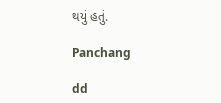થયું હતું.

Panchang

dd